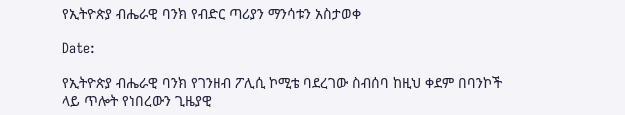የኢትዮጵያ ብሔራዊ ባንክ የብድር ጣሪያን ማንሳቱን አስታወቀ

Date:

የኢትዮጵያ ብሔራዊ ባንክ የገንዘብ ፖሊሲ ኮሚቴ ባደረገው ስብሰባ ከዚህ ቀደም በባንኮች ላይ ጥሎት የነበረውን ጊዜያዊ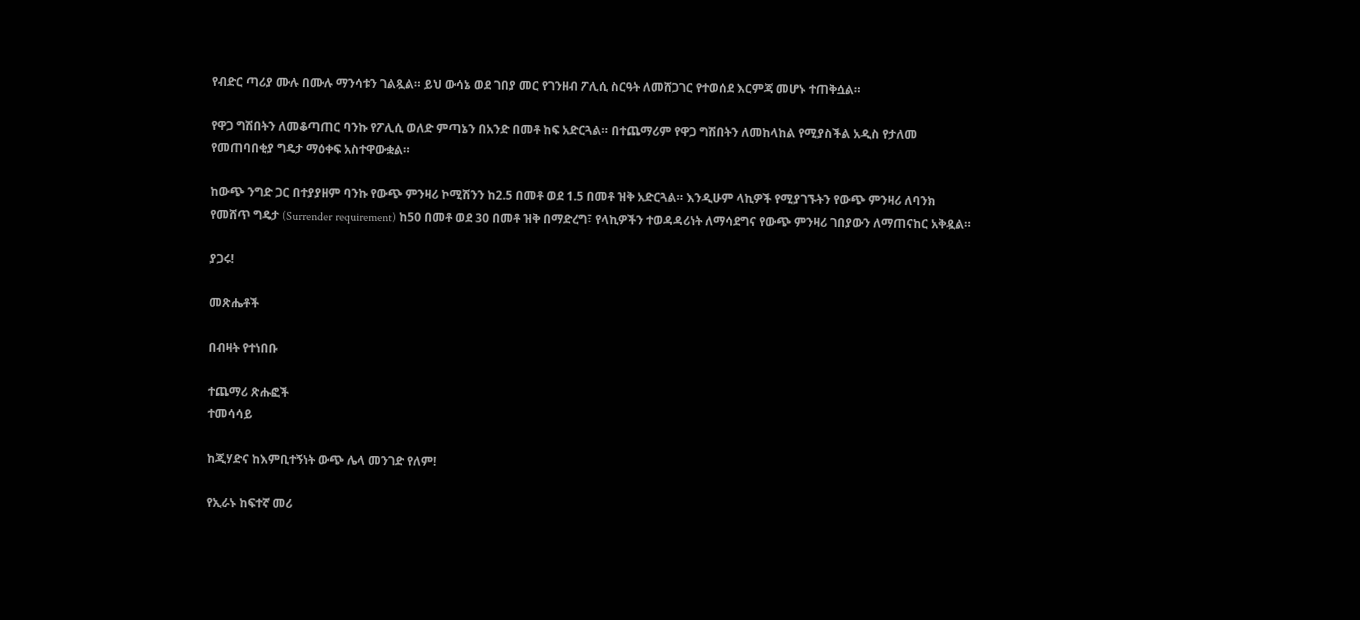የብድር ጣሪያ ሙሉ በሙሉ ማንሳቱን ገልጿል። ይህ ውሳኔ ወደ ገበያ መር የገንዘብ ፖሊሲ ስርዓት ለመሸጋገር የተወሰደ እርምጃ መሆኑ ተጠቅሷል።

የዋጋ ግሽበትን ለመቆጣጠር ባንኩ የፖሊሲ ወለድ ምጣኔን በአንድ በመቶ ከፍ አድርጓል። በተጨማሪም የዋጋ ግሽበትን ለመከላከል የሚያስችል አዲስ የታለመ የመጠባበቂያ ግዴታ ማዕቀፍ አስተዋውቋል።

ከውጭ ንግድ ጋር በተያያዘም ባንኩ የውጭ ምንዛሪ ኮሚሽንን ከ2.5 በመቶ ወደ 1.5 በመቶ ዝቅ አድርጓል። እንዲሁም ላኪዎች የሚያገኙትን የውጭ ምንዛሪ ለባንክ የመሸጥ ግዴታ (Surrender requirement) ከ50 በመቶ ወደ 30 በመቶ ዝቅ በማድረግ፣ የላኪዎችን ተወዳዳሪነት ለማሳደግና የውጭ ምንዛሪ ገበያውን ለማጠናከር አቅዷል።

ያጋሩ!

መጽሔቶች

በብዛት የተነበቡ

ተጨማሪ ጽሑፎች
ተመሳሳይ

ከጂሃድና ከእምቢተኝነት ውጭ ሌላ መንገድ የለም!

የኢራኑ ከፍተኛ መሪ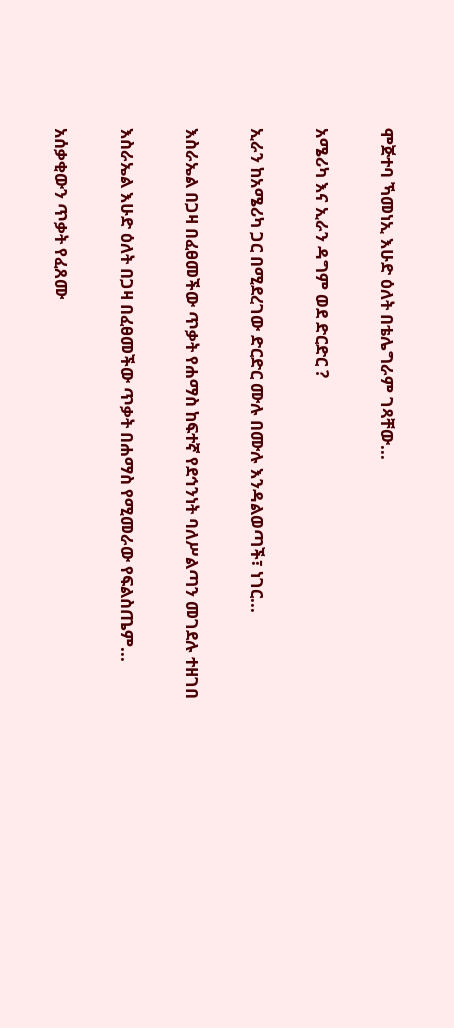ሞጅተባ ኻመነኢ እሁድ ዕለት በቴሌግራም ገጻቸው...

አሜሪካ እና ኢራን ዳግም ወደ ድርድር ?

ኢራን ከአሜሪካ ጋር በሚደረገው ድርድር ሙሉ በሙሉ እንዳልወጣች፣ ነገር...

እስራኤል በጋዛ በፈፀመችው ጥቃት የሐማስ ከፍተኛ የደኅንነት ባለሥልጣን መገደሉ ተዘገበ

እስራኤል እሁድ ዕለት በጋዛ በፈፀመችው ጥቃት በሐማስ የሚመራው የፍልስጤም...

አሰቃቂውን ጥቃት የፈጸሙ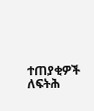ተጠያቂዎች ለፍትሕ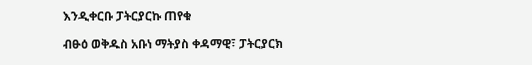እንዲቀርቡ ፓትርያርኩ ጠየቁ

ብፁዕ ወቅዱስ አቡነ ማትያስ ቀዳማዊ፣ ፓትርያርክ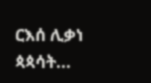ርእሰ ሊቃነ ጳጳሳት...